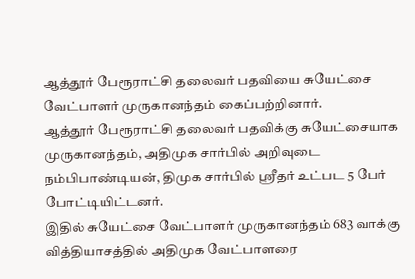ஆத்தூர் பேரூராட்சி தலைவர் பதவியை சுயேட்சை வேட்பாளர் முருகானந்தம் கைப்பற்றினார்.
ஆத்தூர் பேரூராட்சி தலைவர் பதவிக்கு சுயேட்சையாக முருகானந்தம், அதிமுக சார்பில் அறிவுடை நம்பிபாண்டியன், திமுக சார்பில் ஸ்ரீதர் உட்பட 5 பேர் போட்டியிட்டனர்.
இதில் சுயேட்சை வேட்பாளர் முருகானந்தம் 683 வாக்கு வித்தியாசத்தில் அதிமுக வேட்பாளரை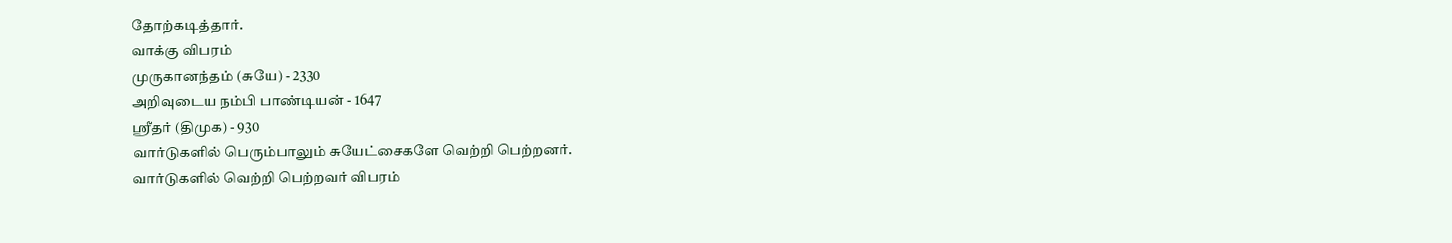தோற்கடித்தார்.
வாக்கு விபரம்
முருகானந்தம் (சுயே) - 2330
அறிவுடைய நம்பி பாண்டியன் - 1647
ஸ்ரீதர் (திமுக) - 930
வார்டுகளில் பெரும்பாலும் சுயேட்சைகளே வெற்றி பெற்றனர்.
வார்டுகளில் வெற்றி பெற்றவர் விபரம்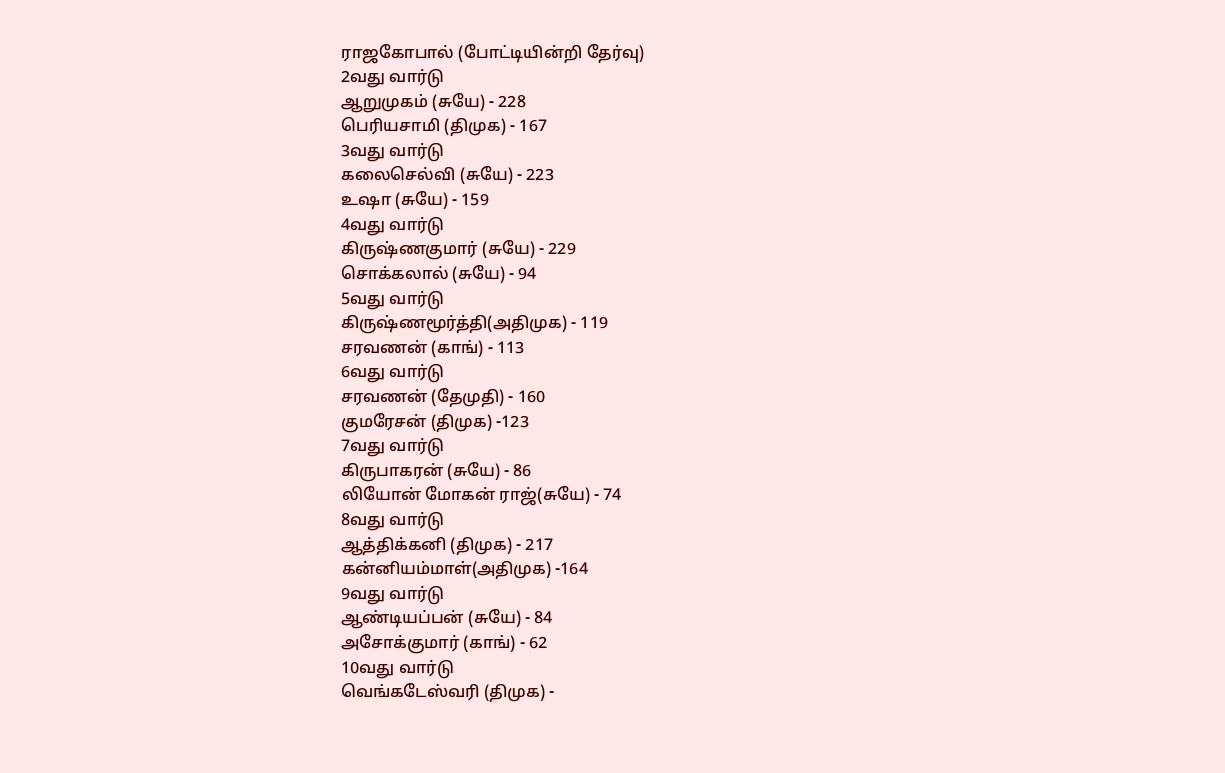ராஜகோபால் (போட்டியின்றி தேர்வு)
2வது வார்டு
ஆறுமுகம் (சுயே) - 228
பெரியசாமி (திமுக) - 167
3வது வார்டு
கலைசெல்வி (சுயே) - 223
உஷா (சுயே) - 159
4வது வார்டு
கிருஷ்ணகுமார் (சுயே) - 229
சொக்கலால் (சுயே) - 94
5வது வார்டு
கிருஷ்ணமூர்த்தி(அதிமுக) - 119
சரவணன் (காங்) - 113
6வது வார்டு
சரவணன் (தேமுதி) - 160
குமரேசன் (திமுக) -123
7வது வார்டு
கிருபாகரன் (சுயே) - 86
லியோன் மோகன் ராஜ்(சுயே) - 74
8வது வார்டு
ஆத்திக்கனி (திமுக) - 217
கன்னியம்மாள்(அதிமுக) -164
9வது வார்டு
ஆண்டியப்பன் (சுயே) - 84
அசோக்குமார் (காங்) - 62
10வது வார்டு
வெங்கடேஸ்வரி (திமுக) -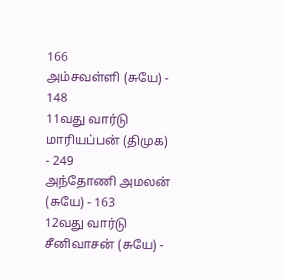166
அம்சவள்ளி (சுயே) - 148
11வது வார்டு
மாரியப்பன் (திமுக) - 249
அந்தோணி அமலன் (சுயே) - 163
12வது வார்டு
சீனிவாசன் (சுயே) -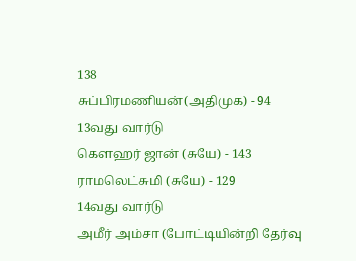138
சுப்பிரமணியன்(அதிமுக) - 94
13வது வார்டு
கௌஹர் ஜான் (சுயே) - 143
ராமலெட்சுமி (சுயே) - 129
14வது வார்டு
அமீர் அம்சா (போட்டியின்றி தேர்வு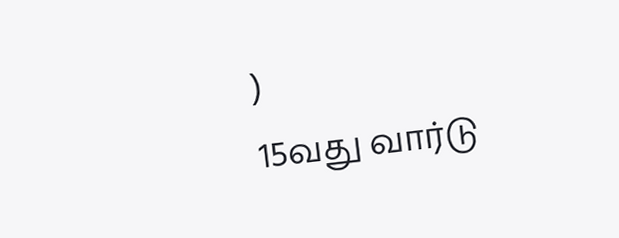)
15வது வார்டு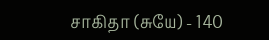சாகிதா (சுயே) - 140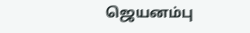ஜெயனம்பு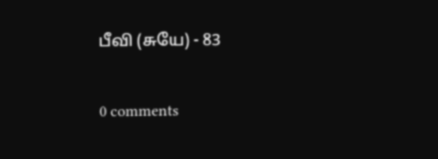பீவி (சுயே) - 83

0 comments